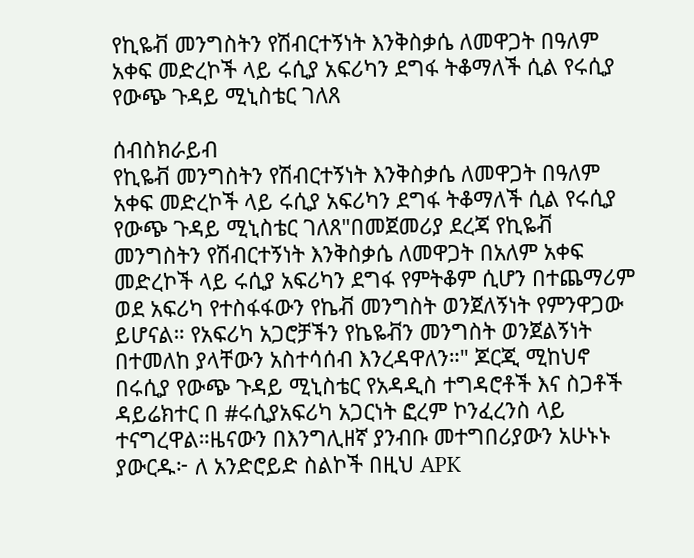የኪዬቭ መንግስትን የሽብርተኝነት እንቅስቃሴ ለመዋጋት በዓለም አቀፍ መድረኮች ላይ ሩሲያ አፍሪካን ደግፋ ትቆማለች ሲል የሩሲያ የውጭ ጉዳይ ሚኒስቴር ገለጸ

ሰብስክራይብ
የኪዬቭ መንግስትን የሽብርተኝነት እንቅስቃሴ ለመዋጋት በዓለም አቀፍ መድረኮች ላይ ሩሲያ አፍሪካን ደግፋ ትቆማለች ሲል የሩሲያ የውጭ ጉዳይ ሚኒስቴር ገለጸ"በመጀመሪያ ደረጃ የኪዬቭ መንግስትን የሽብርተኝነት እንቅስቃሴ ለመዋጋት በአለም አቀፍ መድረኮች ላይ ሩሲያ አፍሪካን ደግፋ የምትቆም ሲሆን በተጨማሪም ወደ አፍሪካ የተስፋፋውን የኬቭ መንግስት ወንጀለኝነት የምንዋጋው  ይሆናል። የአፍሪካ አጋሮቻችን የኬዬቭን መንግስት ወንጀልኝነት በተመለከ ያላቸውን አስተሳሰብ እንረዳዋለን።" ጆርጂ ሚከህኖ በሩሲያ የውጭ ጉዳይ ሚኒስቴር የአዳዲስ ተግዳሮቶች እና ስጋቶች ዳይሬክተር በ #ሩሲያአፍሪካ አጋርነት ፎረም ኮንፈረንስ ላይ ተናግረዋል።ዜናውን በእንግሊዘኛ ያንብቡ መተግበሪያውን አሁኑኑ ያውርዱ፦ ለ አንድሮይድ ስልኮች በዚህ APK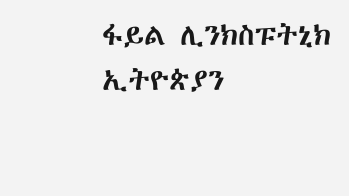ፋይል ሊንክስፑትኒክ ኢትዮጵያን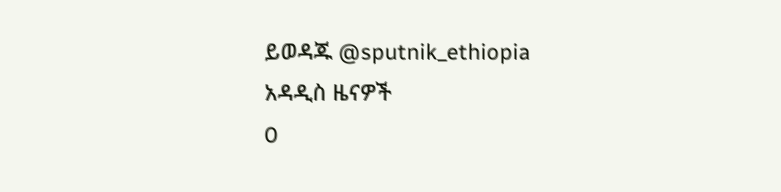ይወዳጁ @sputnik_ethiopia
አዳዲስ ዜናዎች
0